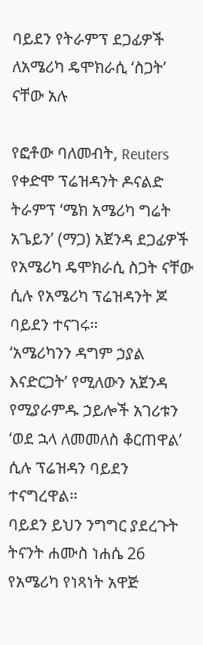ባይደን የትራምፕ ደጋፊዎች ለአሜሪካ ዴሞክራሲ ‘ስጋት’ ናቸው አሉ

የፎቶው ባለመብት, Reuters
የቀድሞ ፕሬዝዳንት ዶናልድ ትራምፕ ‘ሜክ አሜሪካ ግሬት አጌይን’ (ማጋ) አጀንዳ ደጋፊዎች የአሜሪካ ዴሞክራሲ ስጋት ናቸው ሲሉ የአሜሪካ ፕሬዝዳንት ጆ ባይደን ተናገሩ።
‘አሜሪካንን ዳግም ኃያል እናድርጋት’ የሚለውን አጀንዳ የሚያራምዱ ኃይሎች አገሪቱን ‘ወደ ኋላ ለመመለስ ቆርጠዋል’ ሲሉ ፕሬዝዳን ባይደን ተናግረዋል።
ባይደን ይህን ንግግር ያደረጉት ትናንት ሐሙስ ነሐሴ 26 የአሜሪካ የነጻነት አዋጅ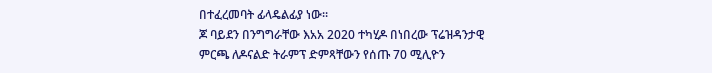በተፈረመባት ፊላዴልፊያ ነው።
ጆ ባይደን በንግግራቸው እአአ 2020 ተካሂዶ በነበረው ፕሬዝዳንታዊ ምርጫ ለዶናልድ ትራምፕ ድምጻቸውን የሰጡ 70 ሚሊዮን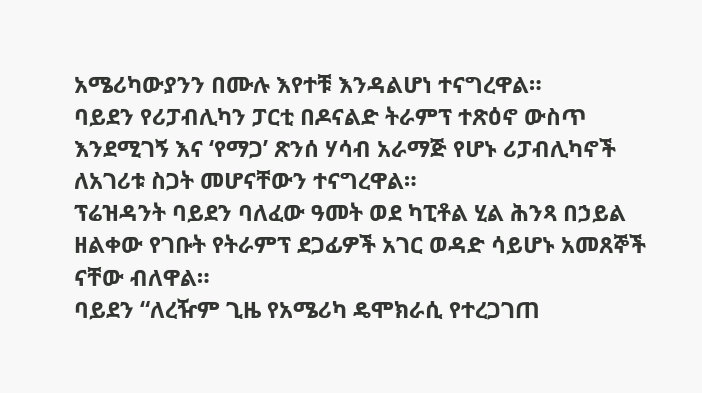አሜሪካውያንን በሙሉ እየተቹ እንዳልሆነ ተናግረዋል።
ባይደን የሪፓብሊካን ፓርቲ በዶናልድ ትራምፕ ተጽዕኖ ውስጥ እንደሚገኝ እና ‘የማጋ’ ጽንሰ ሃሳብ አራማጅ የሆኑ ሪፓብሊካኖች ለአገሪቱ ስጋት መሆናቸውን ተናግረዋል።
ፕሬዝዳንት ባይደን ባለፈው ዓመት ወደ ካፒቶል ሂል ሕንጻ በኃይል ዘልቀው የገቡት የትራምፕ ደጋፊዎች አገር ወዳድ ሳይሆኑ አመጸኞች ናቸው ብለዋል።
ባይደን “ለረዥም ጊዜ የአሜሪካ ዴሞክራሲ የተረጋገጠ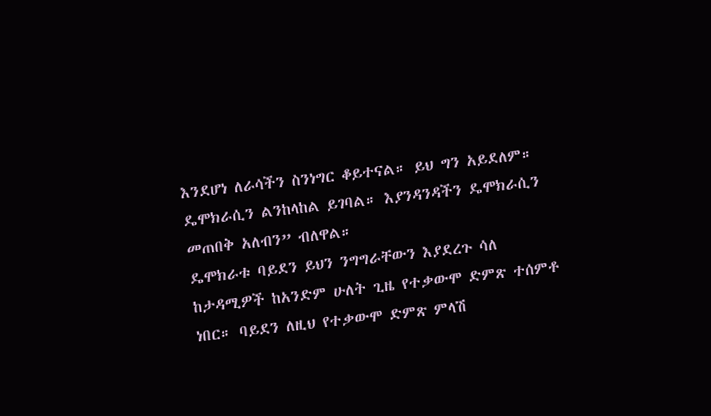እንደሆነ ለራሳችን ስንነግር ቆይተናል። ይህ ግን አይደለም። ዴሞክራሲን ልንከላከል ይገባል። እያንዳንዳችን ዴሞክራሲን መጠበቅ አለብን” ብለዋል።
ዴሞክራቱ ባይደን ይህን ንግግራቸውን እያደረጉ ሳለ ከታዳሚዎች ከአንድም ሁለት ጊዜ የተቃውሞ ድምጽ ተሰምቶ ነበር። ባይደን ለዚህ የተቃውሞ ድምጽ ምላሽ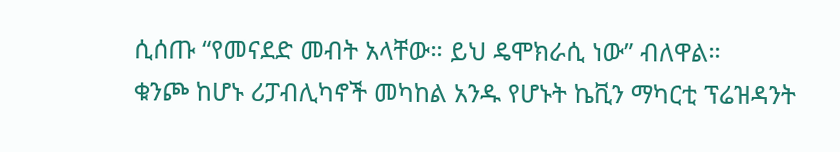ሲሰጡ “የመናደድ መብት አላቸው። ይህ ዴሞክራሲ ነው” ብለዋል።
ቁንጮ ከሆኑ ሪፓብሊካኖች መካከል አንዱ የሆኑት ኬቪን ማካርቲ ፕሬዝዳንት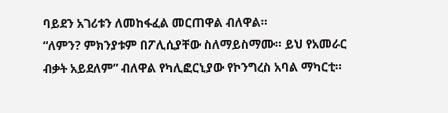ባይደን አገሪቱን ለመከፋፈል መርጠዋል ብለዋል።
“ለምን? ምክንያቱም በፖሊሲያቸው ስለማይስማሙ። ይህ የአመራር ብቃት አይደለም” ብለዋል የካሊፎርኒያው የኮንግረስ አባል ማካርቲ።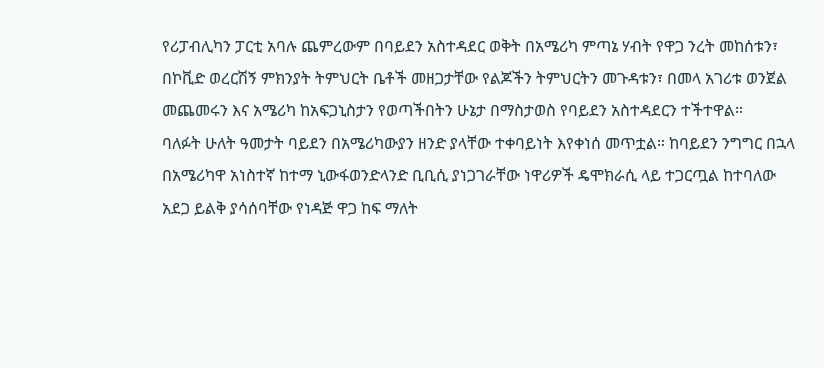የሪፓብሊካን ፓርቲ አባሉ ጨምረውም በባይደን አስተዳደር ወቅት በአሜሪካ ምጣኔ ሃብት የዋጋ ንረት መከሰቱን፣ በኮቪድ ወረርሽኝ ምክንያት ትምህርት ቤቶች መዘጋታቸው የልጆችን ትምህርትን መጉዳቱን፣ በመላ አገሪቱ ወንጀል መጨመሩን እና አሜሪካ ከአፍጋኒስታን የወጣችበትን ሁኔታ በማስታወስ የባይደን አስተዳደርን ተችተዋል።
ባለፉት ሁለት ዓመታት ባይደን በአሜሪካውያን ዘንድ ያላቸው ተቀባይነት እየቀነሰ መጥቷል። ከባይደን ንግግር በኋላ በአሜሪካዋ አነስተኛ ከተማ ኒውፋወንድላንድ ቢቢሲ ያነጋገራቸው ነዋሪዎች ዴሞክራሲ ላይ ተጋርጧል ከተባለው አደጋ ይልቅ ያሳሰባቸው የነዳጅ ዋጋ ከፍ ማለት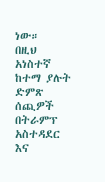ነው።
በዚህ አነስተኛ ከተማ ያሉት ድምጽ ሰጪዎች በትራምፕ አስተዳደር እና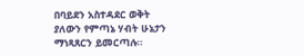በባይደን አስተዳደር ወቅት ያለውን የምጣኔ ሃብት ሁኔታን ማነጻጸርን ይመርጣሉ።